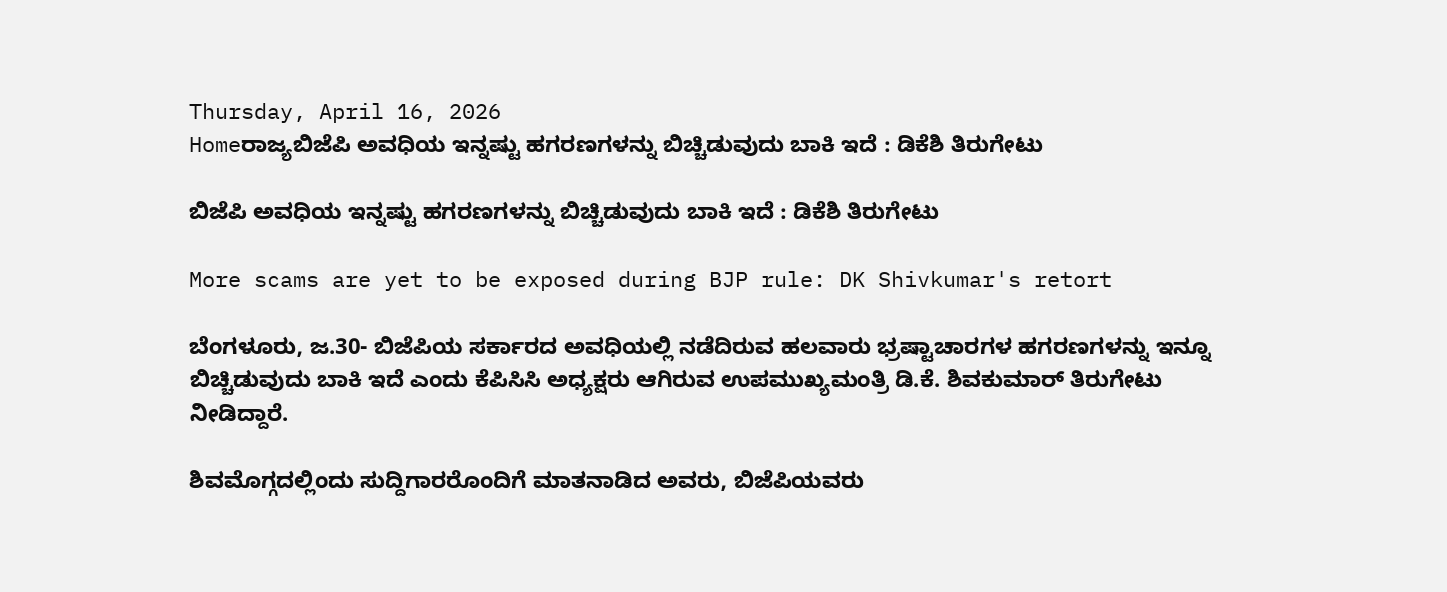Thursday, April 16, 2026
Homeರಾಜ್ಯಬಿಜೆಪಿ ಅವಧಿಯ ಇನ್ನಷ್ಟು ಹಗರಣಗಳನ್ನು ಬಿಚ್ಚಿಡುವುದು ಬಾಕಿ ಇದೆ : ಡಿಕೆಶಿ ತಿರುಗೇಟು

ಬಿಜೆಪಿ ಅವಧಿಯ ಇನ್ನಷ್ಟು ಹಗರಣಗಳನ್ನು ಬಿಚ್ಚಿಡುವುದು ಬಾಕಿ ಇದೆ : ಡಿಕೆಶಿ ತಿರುಗೇಟು

More scams are yet to be exposed during BJP rule: DK Shivkumar's retort

ಬೆಂಗಳೂರು, ಜ.30- ಬಿಜೆಪಿಯ ಸರ್ಕಾರದ ಅವಧಿಯಲ್ಲಿ ನಡೆದಿರುವ ಹಲವಾರು ಭ್ರಷ್ಟಾಚಾರಗಳ ಹಗರಣಗಳನ್ನು ಇನ್ನೂ ಬಿಚ್ಚಿಡುವುದು ಬಾಕಿ ಇದೆ ಎಂದು ಕೆಪಿಸಿಸಿ ಅಧ್ಯಕ್ಷರು ಆಗಿರುವ ಉಪಮುಖ್ಯಮಂತ್ರಿ ಡಿ.ಕೆ. ಶಿವಕುಮಾರ್‌ ತಿರುಗೇಟು ನೀಡಿದ್ದಾರೆ.

ಶಿವಮೊಗ್ಗದಲ್ಲಿಂದು ಸುದ್ದಿಗಾರರೊಂದಿಗೆ ಮಾತನಾಡಿದ ಅವರು, ಬಿಜೆಪಿಯವರು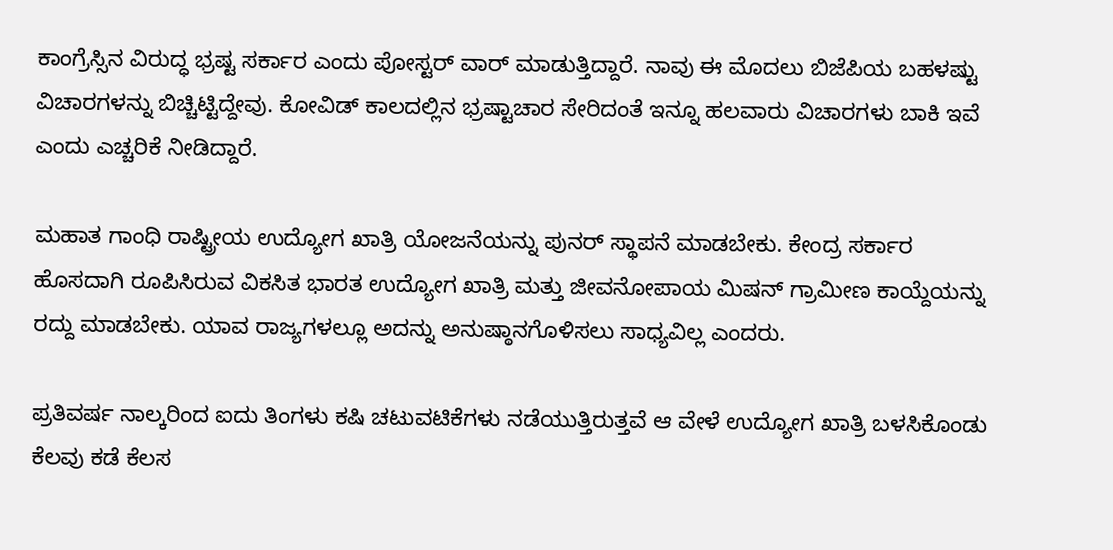ಕಾಂಗ್ರೆಸ್ಸಿನ ವಿರುದ್ಧ ಭ್ರಷ್ಟ ಸರ್ಕಾರ ಎಂದು ಪೋಸ್ಟರ್‌ ವಾರ್‌ ಮಾಡುತ್ತಿದ್ದಾರೆ. ನಾವು ಈ ಮೊದಲು ಬಿಜೆಪಿಯ ಬಹಳಷ್ಟು ವಿಚಾರಗಳನ್ನು ಬಿಚ್ಚಿಟ್ಟಿದ್ದೇವು. ಕೋವಿಡ್‌ ಕಾಲದಲ್ಲಿನ ಭ್ರಷ್ಟಾಚಾರ ಸೇರಿದಂತೆ ಇನ್ನೂ ಹಲವಾರು ವಿಚಾರಗಳು ಬಾಕಿ ಇವೆ ಎಂದು ಎಚ್ಚರಿಕೆ ನೀಡಿದ್ದಾರೆ.

ಮಹಾತ ಗಾಂಧಿ ರಾಷ್ಟ್ರೀಯ ಉದ್ಯೋಗ ಖಾತ್ರಿ ಯೋಜನೆಯನ್ನು ಪುನರ್‌ ಸ್ಥಾಪನೆ ಮಾಡಬೇಕು. ಕೇಂದ್ರ ಸರ್ಕಾರ ಹೊಸದಾಗಿ ರೂಪಿಸಿರುವ ವಿಕಸಿತ ಭಾರತ ಉದ್ಯೋಗ ಖಾತ್ರಿ ಮತ್ತು ಜೀವನೋಪಾಯ ಮಿಷನ್‌ ಗ್ರಾಮೀಣ ಕಾಯ್ದೆಯನ್ನು ರದ್ದು ಮಾಡಬೇಕು. ಯಾವ ರಾಜ್ಯಗಳಲ್ಲೂ ಅದನ್ನು ಅನುಷ್ಠಾನಗೊಳಿಸಲು ಸಾಧ್ಯವಿಲ್ಲ ಎಂದರು.

ಪ್ರತಿವರ್ಷ ನಾಲ್ಕರಿಂದ ಐದು ತಿಂಗಳು ಕಷಿ ಚಟುವಟಿಕೆಗಳು ನಡೆಯುತ್ತಿರುತ್ತವೆ ಆ ವೇಳೆ ಉದ್ಯೋಗ ಖಾತ್ರಿ ಬಳಸಿಕೊಂಡು ಕೆಲವು ಕಡೆ ಕೆಲಸ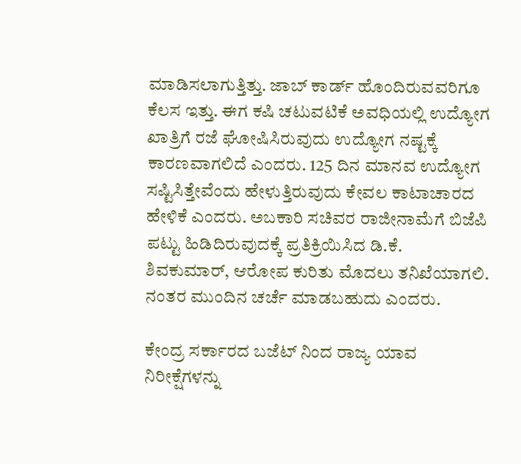ಮಾಡಿಸಲಾಗುತ್ತಿತ್ತು. ಜಾಬ್‌ ಕಾರ್ಡ್‌ ಹೊಂದಿರುವವರಿಗೂ ಕೆಲಸ ಇತ್ತು. ಈಗ ಕಷಿ ಚಟುವಟಿಕೆ ಅವಧಿಯಲ್ಲಿ ಉದ್ಯೋಗ ಖಾತ್ರಿಗೆ ರಜೆ ಘೋಷಿಸಿರುವುದು ಉದ್ಯೋಗ ನಷ್ಟಕ್ಕೆ ಕಾರಣವಾಗಲಿದೆ ಎಂದರು. 125 ದಿನ ಮಾನವ ಉದ್ಯೋಗ ಸಷ್ಟಿಸಿತ್ತೇವೆಂದು ಹೇಳುತ್ತಿರುವುದು ಕೇವಲ ಕಾಟಾಚಾರದ ಹೇಳಿಕೆ ಎಂದರು. ಅಬಕಾರಿ ಸಚಿವರ ರಾಜೀನಾಮೆಗೆ ಬಿಜೆಪಿ ಪಟ್ಟು ಹಿಡಿದಿರುವುದಕ್ಕೆ ಪ್ರತಿಕ್ರಿಯಿಸಿದ ಡಿ.ಕೆ. ಶಿವಕುಮಾರ್‌, ಆರೋಪ ಕುರಿತು ಮೊದಲು ತನಿಖೆಯಾಗಲಿ. ನಂತರ ಮುಂದಿನ ಚರ್ಚೆ ಮಾಡಬಹುದು ಎಂದರು.

ಕೇಂದ್ರ ಸರ್ಕಾರದ ಬಜೆಟ್‌ ನಿಂದ ರಾಜ್ಯ ಯಾವ ನಿರೀಕ್ಷೆಗಳನ್ನು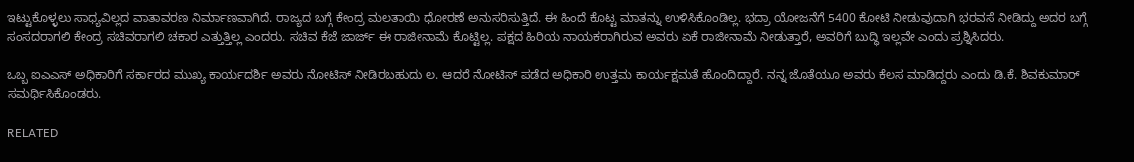ಇಟ್ಟುಕೊಳ್ಳಲು ಸಾಧ್ಯವಿಲ್ಲದ ವಾತಾವರಣ ನಿರ್ಮಾಣವಾಗಿದೆ. ರಾಜ್ಯದ ಬಗ್ಗೆ ಕೇಂದ್ರ ಮಲತಾಯಿ ಧೋರಣೆ ಅನುಸರಿಸುತ್ತಿದೆ. ಈ ಹಿಂದೆ ಕೊಟ್ಟ ಮಾತನ್ನು ಉಳಿಸಿಕೊಂಡಿಲ್ಲ. ಭದ್ರಾ ಯೋಜನೆಗೆ 5400 ಕೋಟಿ ನೀಡುವುದಾಗಿ ಭರವಸೆ ನೀಡಿದ್ದು ಅದರ ಬಗ್ಗೆ ಸಂಸದರಾಗಲಿ ಕೇಂದ್ರ ಸಚಿವರಾಗಲಿ ಚಕಾರ ಎತ್ತುತ್ತಿಲ್ಲ ಎಂದರು. ಸಚಿವ ಕೆಜೆ ಜಾರ್ಜ್‌ ಈ ರಾಜೀನಾಮೆ ಕೊಟ್ಟಿಲ್ಲ. ಪಕ್ಷದ ಹಿರಿಯ ನಾಯಕರಾಗಿರುವ ಅವರು ಏಕೆ ರಾಜೀನಾಮೆ ನೀಡುತ್ತಾರೆ, ಅವರಿಗೆ ಬುದ್ಧಿ ಇಲ್ಲವೇ ಎಂದು ಪ್ರಶ್ನಿಸಿದರು.

ಒಬ್ಬ ಐಎಎಸ್‌‍ ಅಧಿಕಾರಿಗೆ ಸರ್ಕಾರದ ಮುಖ್ಯ ಕಾರ್ಯದರ್ಶಿ ಅವರು ನೋಟಿಸ್‌‍ ನೀಡಿರಬಹುದು ಲ. ಆದರೆ ನೋಟಿಸ್‌‍ ಪಡೆದ ಅಧಿಕಾರಿ ಉತ್ತಮ ಕಾರ್ಯಕ್ಷಮತೆ ಹೊಂದಿದ್ದಾರೆ. ನನ್ನ ಜೊತೆಯೂ ಅವರು ಕೆಲಸ ಮಾಡಿದ್ದರು ಎಂದು ಡಿ.ಕೆ. ಶಿವಕುಮಾರ್‌ ಸಮರ್ಥಿಸಿಕೊಂಡರು.

RELATED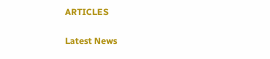ARTICLES

Latest News